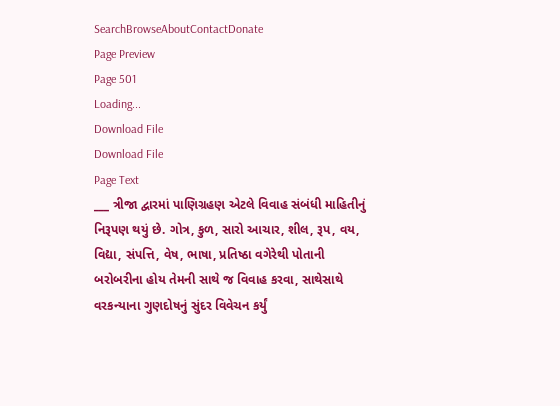SearchBrowseAboutContactDonate
Page Preview
Page 501
Loading...
Download File
Download File
Page Text
___ ત્રીજા દ્વારમાં પાણિગ્રહણ એટલે વિવાહ સંબંધી માહિતીનું નિરૂપણ થયું છે. ગોત્ર, કુળ, સારો આચાર, શીલ, રૂપ, વય, વિદ્યા, સંપત્તિ, વેષ, ભાષા, પ્રતિષ્ઠા વગેરેથી પોતાની બરોબરીના હોય તેમની સાથે જ વિવાહ કરવા, સાથેસાથે વરકન્યાના ગુણદોષનું સુંદર વિવેચન કર્યું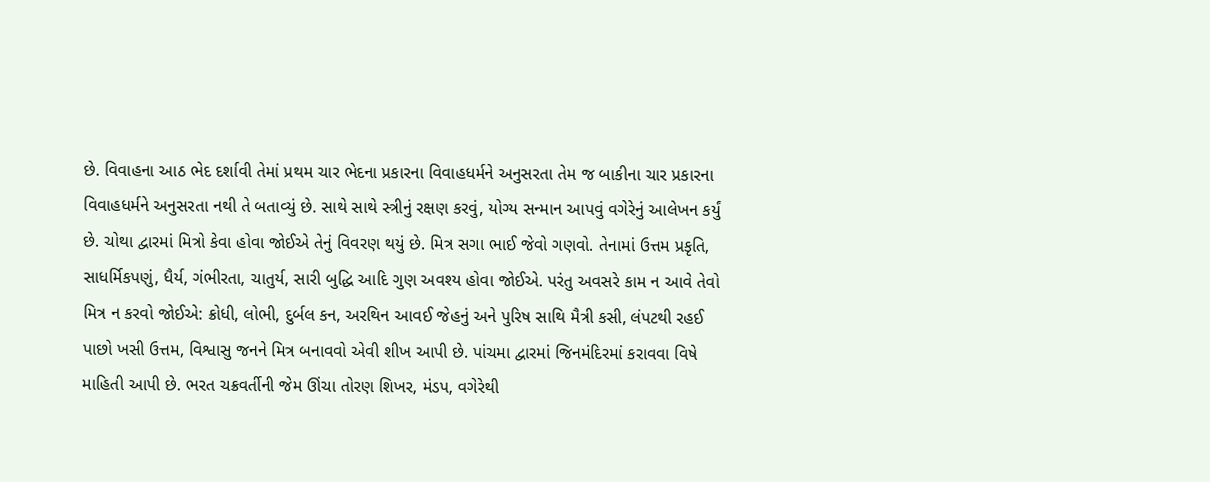છે. વિવાહના આઠ ભેદ દર્શાવી તેમાં પ્રથમ ચાર ભેદના પ્રકારના વિવાહધર્મને અનુસરતા તેમ જ બાકીના ચાર પ્રકારના વિવાહધર્મને અનુસરતા નથી તે બતાવ્યું છે. સાથે સાથે સ્ત્રીનું રક્ષણ કરવું, યોગ્ય સન્માન આપવું વગેરેનું આલેખન કર્યું છે. ચોથા દ્વારમાં મિત્રો કેવા હોવા જોઈએ તેનું વિવરણ થયું છે. મિત્ર સગા ભાઈ જેવો ગણવો. તેનામાં ઉત્તમ પ્રકૃતિ, સાધર્મિકપણું, ધૈર્ય, ગંભીરતા, ચાતુર્ય, સારી બુદ્ધિ આદિ ગુણ અવશ્ય હોવા જોઈએ. પરંતુ અવસરે કામ ન આવે તેવો મિત્ર ન કરવો જોઈએ: ક્રોધી, લોભી, દુર્બલ કન, અરથિન આવઈ જેહનું અને પુરિષ સાથિ મૈત્રી કસી, લંપટથી રહઈ પાછો ખસી ઉત્તમ, વિશ્વાસુ જનને મિત્ર બનાવવો એવી શીખ આપી છે. પાંચમા દ્વારમાં જિનમંદિરમાં કરાવવા વિષે માહિતી આપી છે. ભરત ચક્રવર્તીની જેમ ઊંચા તોરણ શિખર, મંડપ, વગેરેથી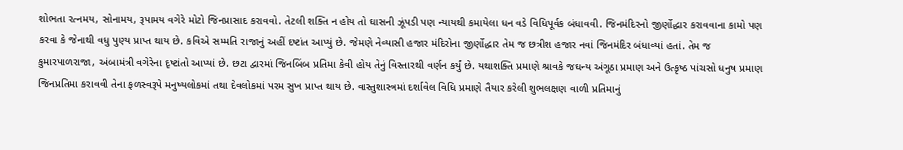શોભતા રત્નમય, સોનામય, રૂપામય વગેરે મોટો જિનપ્રાસાદ કરાવવો. તેટલી શક્તિ ન હોય તો ઘાસની ઝૂંપડી પણ ન્યાયથી કમાયેલા ધન વડે વિધિપૂર્વક બંધાવવી. જિનમંદિરનો જીર્ણોદ્ધાર કરાવવાના કામો પણ કરવા કે જેનાથી વધુ પુણ્ય પ્રાપ્ત થાય છે. કવિએ સમ્મતિ રાજાનું અહીં દષ્ટાંત આપ્યું છે. જેમણે નેવ્યાસી હજાર મંદિરોના જીર્ણોદ્ધાર તેમ જ છત્રીશ હજાર નવાં જિનમંદિર બંધાવ્યાં હતાં. તેમ જ કુમારપાળરાજા, અંબામંત્રી વગેરેના દૃષ્ટાંતો આપ્યાં છે. છટા દ્વારમાં જિનબિંબ પ્રતિમા કેવી હોય તેનું વિસ્તારથી વર્ણન કર્યું છે. યથાશક્તિ પ્રમાણે શ્રાવકે જઘન્ય અંગૂઠા પ્રમાણ અને ઉત્કૃષ્ઠ પાંચસો ધનુષ પ્રમાણ જિનપ્રતિમા કરાવવી તેના ફળસ્વરૂપે મનુષ્યલોકમાં તથા દેવલોકમાં પરમ સુખ પ્રાપ્ત થાય છે. વાસ્તુશાસ્ત્રમાં દર્શાવેલ વિધિ પ્રમાણે તૈયાર કરેલી શુભલક્ષણ વાળી પ્રતિમાનું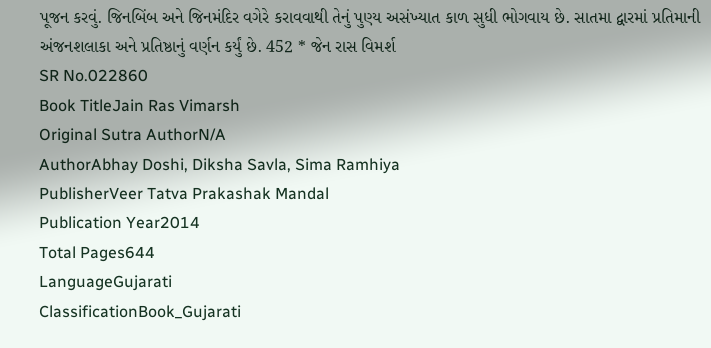પૂજન કરવું. જિનબિંબ અને જિનમંદિર વગેરે કરાવવાથી તેનું પુણ્ય અસંખ્યાત કાળ સુધી ભોગવાય છે. સાતમા દ્વારમાં પ્રતિમાની અંજનશલાકા અને પ્રતિષ્ઠાનું વર્ણન કર્યું છે. 452 * જેન રાસ વિમર્શ
SR No.022860
Book TitleJain Ras Vimarsh
Original Sutra AuthorN/A
AuthorAbhay Doshi, Diksha Savla, Sima Ramhiya
PublisherVeer Tatva Prakashak Mandal
Publication Year2014
Total Pages644
LanguageGujarati
ClassificationBook_Gujarati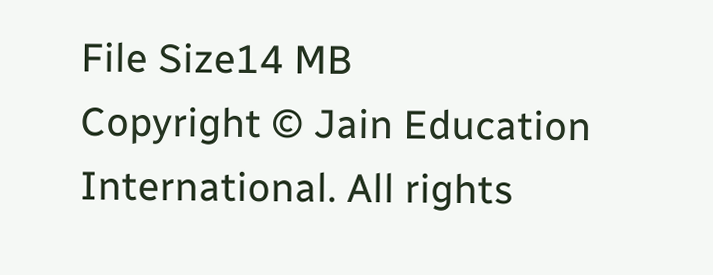File Size14 MB
Copyright © Jain Education International. All rights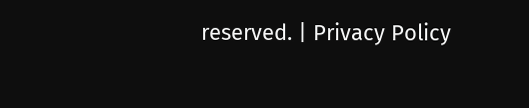reserved. | Privacy Policy